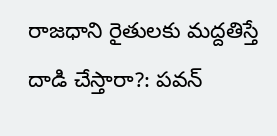రాజధాని రైతులకు మద్దతిస్తే దాడి చేస్తారా?: పవన్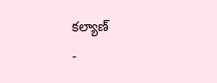కల్యాణ్
-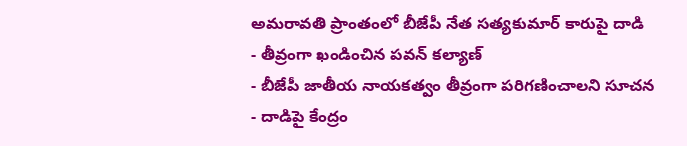అమరావతి ప్రాంతంలో బీజేపీ నేత సత్యకుమార్ కారుపై దాడి
- తీవ్రంగా ఖండించిన పవన్ కల్యాణ్
- బీజేపీ జాతీయ నాయకత్వం తీవ్రంగా పరిగణించాలని సూచన
- దాడిపై కేంద్రం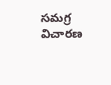సమగ్ర విచారణ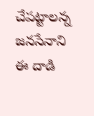చేపట్టాలన్న జనసేనాని
ఈ దాడి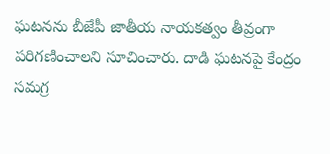ఘటనను బీజేపీ జాతీయ నాయకత్వం తీవ్రంగా పరిగణించాలని సూచించారు. దాడి ఘటనపై కేంద్రం సమగ్ర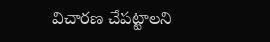విచారణ చేపట్టాలని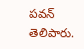పవన్ తెలిపారు.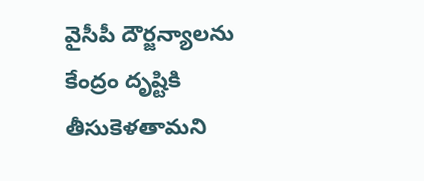వైసీపీ దౌర్జన్యాలను కేంద్రం దృష్టికి తీసుకెళతామని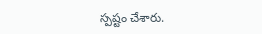స్పష్టం చేశారు.